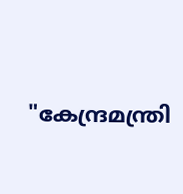"കേന്ദ്രമന്ത്രി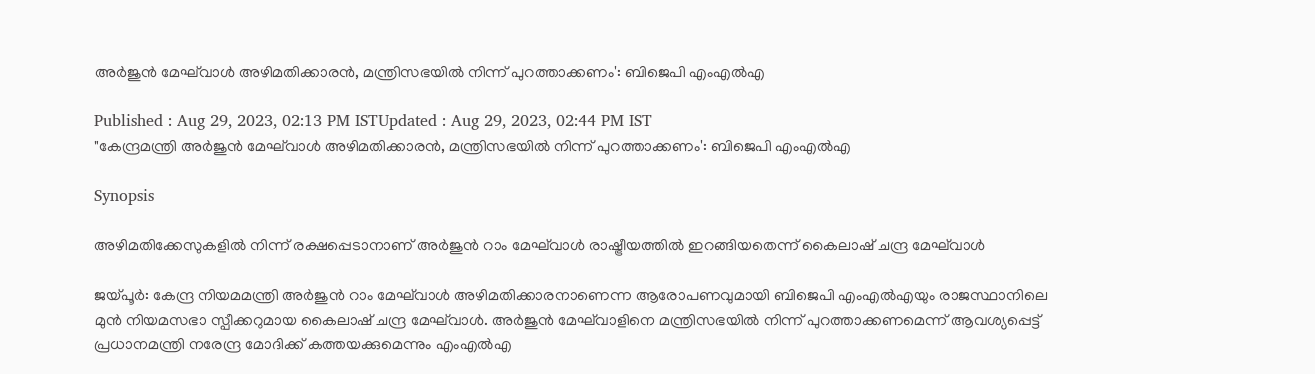അര്‍ജുന്‍ മേഘ്‍വാള്‍ അഴിമതിക്കാരന്‍, മന്ത്രിസഭയില്‍ നിന്ന് പുറത്താക്കണം': ബിജെപി എംഎല്‍എ

Published : Aug 29, 2023, 02:13 PM ISTUpdated : Aug 29, 2023, 02:44 PM IST
"കേന്ദ്രമന്ത്രി അര്‍ജുന്‍ മേഘ്‍വാള്‍ അഴിമതിക്കാരന്‍, മന്ത്രിസഭയില്‍ നിന്ന് പുറത്താക്കണം': ബിജെപി എംഎല്‍എ

Synopsis

അഴിമതിക്കേസുകളിൽ നിന്ന് രക്ഷപ്പെടാനാണ് അര്‍ജുന്‍ റാം മേഘ്‍വാള്‍ രാഷ്ട്രീയത്തിൽ ഇറങ്ങിയതെന്ന് കൈലാഷ് ചന്ദ്ര മേഘ്‍വാള്‍

ജയ്പൂര്‍: കേന്ദ്ര നിയമമന്ത്രി അര്‍ജുന്‍ റാം മേഘ്‍വാള്‍ അഴിമതിക്കാരനാണെന്ന ആരോപണവുമായി ബിജെപി എംഎല്‍എയും രാജസ്ഥാനിലെ മുന്‍ നിയമസഭാ സ്പീക്കറുമായ കൈലാഷ് ചന്ദ്ര മേഘ്‍വാള്‍. അര്‍ജുന്‍ മേഘ്‍വാളിനെ മന്ത്രിസഭയിൽ നിന്ന് പുറത്താക്കണമെന്ന് ആവശ്യപ്പെട്ട് പ്രധാനമന്ത്രി നരേന്ദ്ര മോദിക്ക് കത്തയക്കുമെന്നും എംഎല്‍എ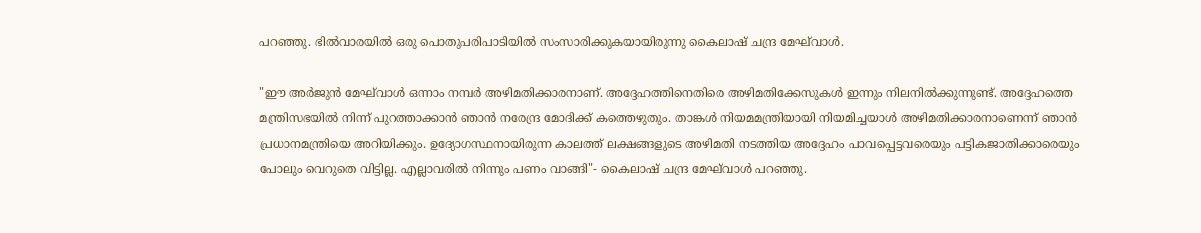പറഞ്ഞു. ഭിൽവാരയില്‍ ഒരു പൊതുപരിപാടിയില്‍ സംസാരിക്കുകയായിരുന്നു കൈലാഷ് ചന്ദ്ര മേഘ്‍വാള്‍.

"ഈ അർജുൻ മേഘ്‌വാൾ ഒന്നാം നമ്പർ അഴിമതിക്കാരനാണ്. അദ്ദേഹത്തിനെതിരെ അഴിമതിക്കേസുകൾ ഇന്നും നിലനില്‍ക്കുന്നുണ്ട്. അദ്ദേഹത്തെ മന്ത്രിസഭയിൽ നിന്ന് പുറത്താക്കാൻ ഞാൻ നരേന്ദ്ര മോദിക്ക് കത്തെഴുതും. താങ്കള്‍ നിയമമന്ത്രിയായി നിയമിച്ചയാള്‍ അഴിമതിക്കാരനാണെന്ന് ഞാന്‍ പ്രധാനമന്ത്രിയെ അറിയിക്കും. ഉദ്യോഗസ്ഥനായിരുന്ന കാലത്ത് ലക്ഷങ്ങളുടെ അഴിമതി നടത്തിയ അദ്ദേഹം പാവപ്പെട്ടവരെയും പട്ടികജാതിക്കാരെയും പോലും വെറുതെ വിട്ടില്ല. എല്ലാവരിൽ നിന്നും പണം വാങ്ങി"- കൈലാഷ് ചന്ദ്ര മേഘ്‍വാള്‍ പറഞ്ഞു.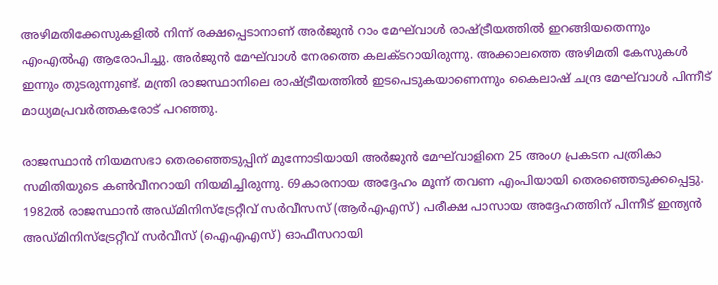അഴിമതിക്കേസുകളിൽ നിന്ന് രക്ഷപ്പെടാനാണ് അര്‍ജുന്‍ റാം മേഘ്‍വാള്‍ രാഷ്ട്രീയത്തിൽ ഇറങ്ങിയതെന്നും എംഎല്‍എ ആരോപിച്ചു. അർജുൻ മേഘ്‌വാൾ നേരത്തെ കലക്ടറായിരുന്നു. അക്കാലത്തെ അഴിമതി കേസുകൾ ഇന്നും തുടരുന്നുണ്ട്. മന്ത്രി രാജസ്ഥാനിലെ രാഷ്ട്രീയത്തില്‍ ഇടപെടുകയാണെന്നും കൈലാഷ് ചന്ദ്ര മേഘ്‍വാള്‍ പിന്നീട് മാധ്യമപ്രവര്‍ത്തകരോട് പറഞ്ഞു.

രാജസ്ഥാൻ നിയമസഭാ തെരഞ്ഞെടുപ്പിന് മുന്നോടിയായി അർജുൻ മേഘ്‌വാളിനെ 25 അംഗ പ്രകടന പത്രികാ സമിതിയുടെ കൺവീനറായി നിയമിച്ചിരുന്നു. 69കാരനായ അദ്ദേഹം മൂന്ന് തവണ എംപിയായി തെരഞ്ഞെടുക്കപ്പെട്ടു. 1982ൽ രാജസ്ഥാൻ അഡ്മിനിസ്‌ട്രേറ്റീവ് സർവീസസ് (ആർഎഎസ്) പരീക്ഷ പാസായ അദ്ദേഹത്തിന് പിന്നീട് ഇന്ത്യൻ അഡ്മിനിസ്‌ട്രേറ്റീവ് സർവീസ് (ഐഎഎസ്) ഓഫീസറായി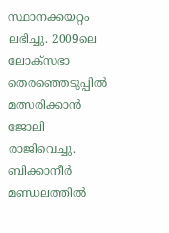സ്ഥാനക്കയറ്റം ലഭിച്ചു. 2009ലെ ലോക്‌സഭാ തെരഞ്ഞെടുപ്പില്‍ മത്സരിക്കാന്‍ ജോലി രാജിവെച്ചു. ബിക്കാനീർ മണ്ഡലത്തില്‍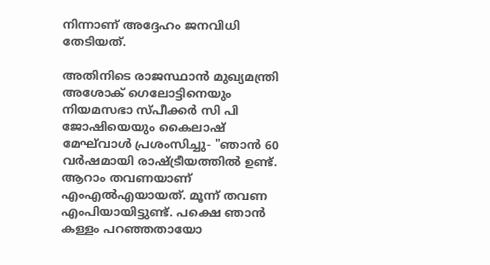നിന്നാണ് അദ്ദേഹം ജനവിധി തേടിയത്.

അതിനിടെ രാജസ്ഥാന്‍ മുഖ്യമന്ത്രി അശോക് ഗെലോട്ടിനെയും നിയമസഭാ സ്പീക്കര്‍ സി പി ജോഷിയെയും കൈലാഷ് മേഘ്‌വാൾ പ്രശംസിച്ചു- "ഞാൻ 60 വർഷമായി രാഷ്ട്രീയത്തിൽ ഉണ്ട്. ആറാം തവണയാണ്  എം‌എൽ‌എയായത്. മൂന്ന് തവണ എം‌പിയായിട്ടുണ്ട്. പക്ഷെ ഞാൻ കള്ളം പറഞ്ഞതായോ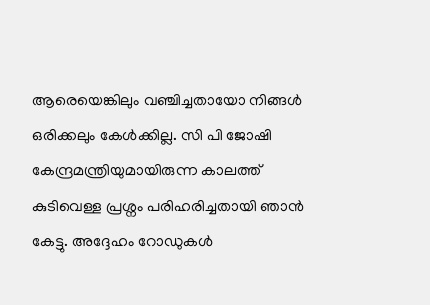ആരെയെങ്കിലും വഞ്ചിച്ചതായോ നിങ്ങൾ ഒരിക്കലും കേൾക്കില്ല. സി പി ജോഷി കേന്ദ്രമന്ത്രിയുമായിരുന്ന കാലത്ത് കുടിവെള്ള പ്രശ്നം പരിഹരിച്ചതായി ഞാന്‍ കേട്ടു. അദ്ദേഹം റോഡുകള്‍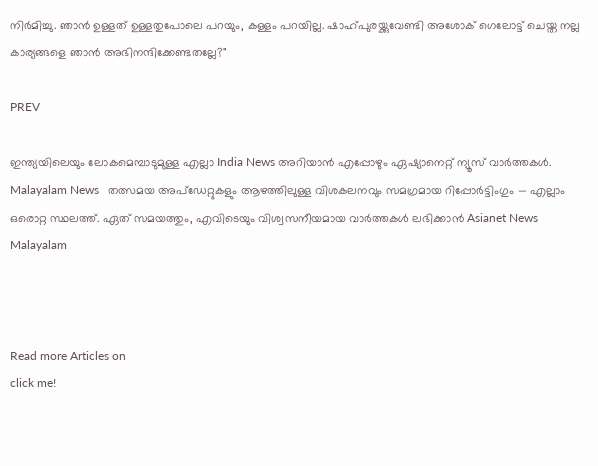നിര്‍മിച്ചു. ഞാൻ ഉള്ളത് ഉള്ളതുപോലെ പറയും, കള്ളം പറയില്ല. ഷാഹ്പുരയ്ക്കുവേണ്ടി അശോക് ഗെലോട്ട് ചെയ്ത നല്ല കാര്യങ്ങളെ ഞാൻ അഭിനന്ദിക്കേണ്ടതല്ലേ?"

PREV

ഇന്ത്യയിലെയും ലോകമെമ്പാടുമുള്ള എല്ലാ India News അറിയാൻ എപ്പോഴും ഏഷ്യാനെറ്റ് ന്യൂസ് വാർത്തകൾ. Malayalam News   തത്സമയ അപ്‌ഡേറ്റുകളും ആഴത്തിലുള്ള വിശകലനവും സമഗ്രമായ റിപ്പോർട്ടിംഗും — എല്ലാം ഒരൊറ്റ സ്ഥലത്ത്. ഏത് സമയത്തും, എവിടെയും വിശ്വസനീയമായ വാർത്തകൾ ലഭിക്കാൻ Asianet News Malayalam



Read more Articles on
click me!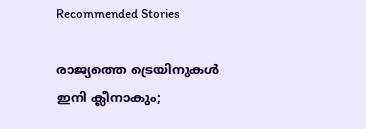Recommended Stories

രാജ്യത്തെ ട്രെയിനുകള്‍ ഇനി ക്ലീനാകും;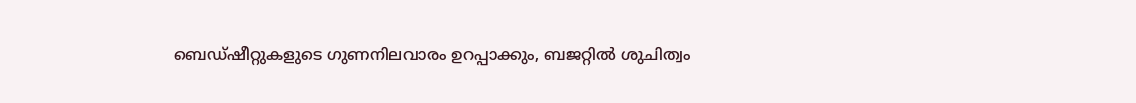ബെഡ്ഷീറ്റുകളുടെ ഗുണനിലവാരം ഉറപ്പാക്കും, ബജറ്റിൽ ശുചിത്വം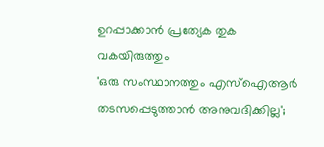ഉറപ്പാക്കാൻ പ്രത്യേക തുക വകയിരുത്തും
'ഒരു സംസ്ഥാനത്തും എസ്‌ഐആർ തടസപ്പെടുത്താന്‍ അനുവദിക്കില്ല';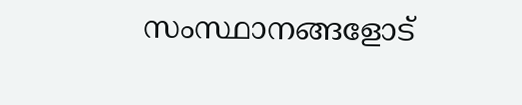സംസ്ഥാനങ്ങളോട്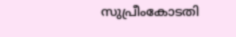സുപ്രീംകോടതി